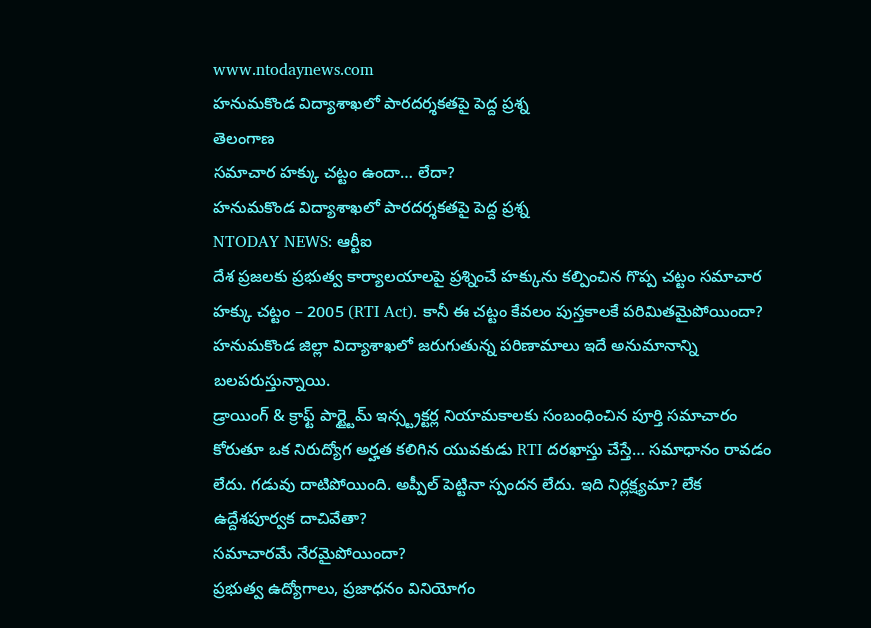www.ntodaynews.com
హనుమకొండ విద్యాశాఖలో పారదర్శకతపై పెద్ద ప్రశ్న
తెలంగాణ
సమాచార హక్కు చట్టం ఉందా… లేదా?
హనుమకొండ విద్యాశాఖలో పారదర్శకతపై పెద్ద ప్రశ్న
NTODAY NEWS: ఆర్టీఐ
దేశ ప్రజలకు ప్రభుత్వ కార్యాలయాలపై ప్రశ్నించే హక్కును కల్పించిన గొప్ప చట్టం సమాచార హక్కు చట్టం – 2005 (RTI Act). కానీ ఈ చట్టం కేవలం పుస్తకాలకే పరిమితమైపోయిందా? హనుమకొండ జిల్లా విద్యాశాఖలో జరుగుతున్న పరిణామాలు ఇదే అనుమానాన్ని బలపరుస్తున్నాయి.
డ్రాయింగ్ & క్రాఫ్ట్ పార్ట్టైమ్ ఇన్స్ట్రక్టర్ల నియామకాలకు సంబంధించిన పూర్తి సమాచారం కోరుతూ ఒక నిరుద్యోగ అర్హత కలిగిన యువకుడు RTI దరఖాస్తు చేస్తే… సమాధానం రావడం లేదు. గడువు దాటిపోయింది. అప్పీల్ పెట్టినా స్పందన లేదు. ఇది నిర్లక్ష్యమా? లేక ఉద్దేశపూర్వక దాచివేతా?
సమాచారమే నేరమైపోయిందా?
ప్రభుత్వ ఉద్యోగాలు, ప్రజాధనం వినియోగం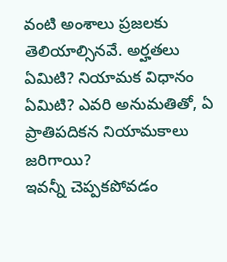వంటి అంశాలు ప్రజలకు తెలియాల్సినవే. అర్హతలు ఏమిటి? నియామక విధానం ఏమిటి? ఎవరి అనుమతితో, ఏ ప్రాతిపదికన నియామకాలు జరిగాయి?
ఇవన్నీ చెప్పకపోవడం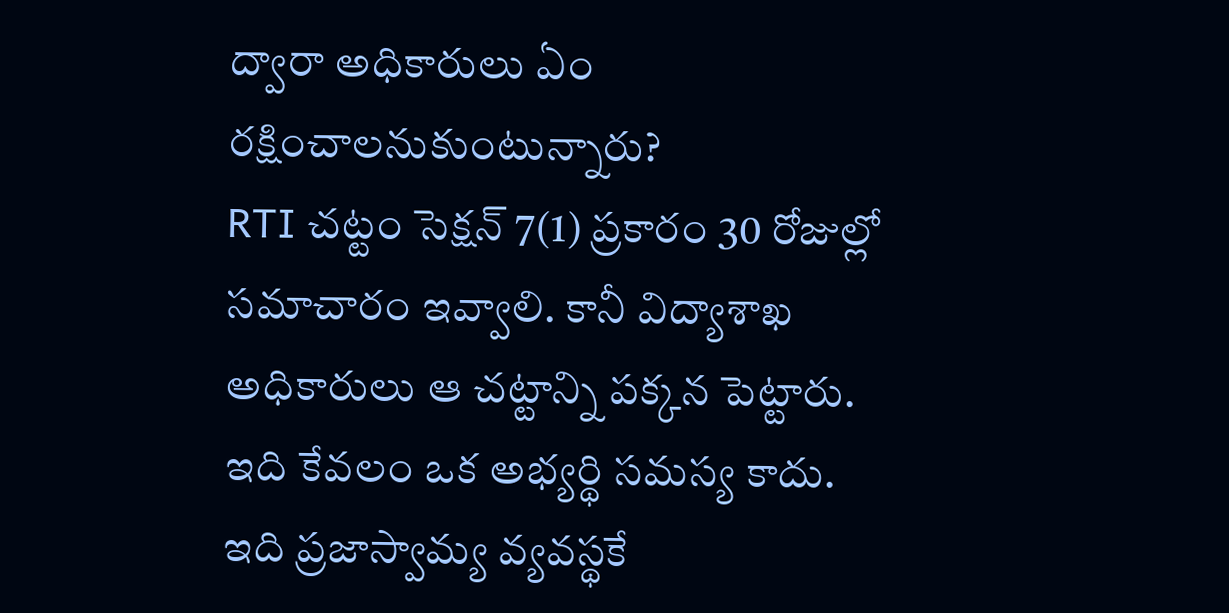ద్వారా అధికారులు ఏం రక్షించాలనుకుంటున్నారు?
RTI చట్టం సెక్షన్ 7(1) ప్రకారం 30 రోజుల్లో సమాచారం ఇవ్వాలి. కానీ విద్యాశాఖ అధికారులు ఆ చట్టాన్ని పక్కన పెట్టారు. ఇది కేవలం ఒక అభ్యర్థి సమస్య కాదు. ఇది ప్రజాస్వామ్య వ్యవస్థకే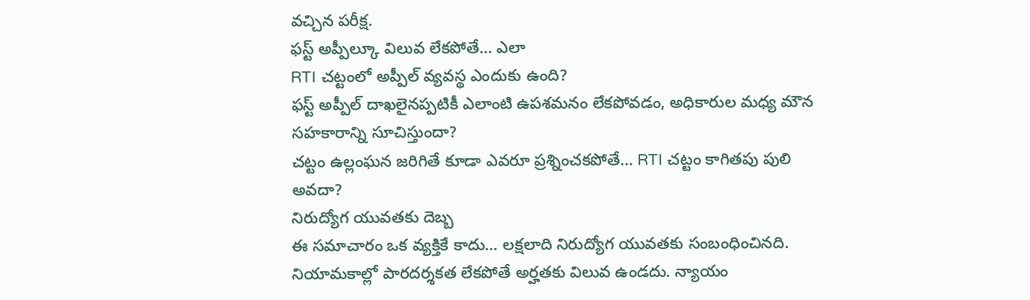వచ్చిన పరీక్ష.
ఫస్ట్ అప్పీల్కూ విలువ లేకపోతే… ఎలా
RTI చట్టంలో అప్పీల్ వ్యవస్థ ఎందుకు ఉంది?
ఫస్ట్ అప్పీల్ దాఖలైనప్పటికీ ఎలాంటి ఉపశమనం లేకపోవడం, అధికారుల మధ్య మౌన సహకారాన్ని సూచిస్తుందా?
చట్టం ఉల్లంఘన జరిగితే కూడా ఎవరూ ప్రశ్నించకపోతే… RTI చట్టం కాగితపు పులి అవదా?
నిరుద్యోగ యువతకు దెబ్బ
ఈ సమాచారం ఒక వ్యక్తికే కాదు… లక్షలాది నిరుద్యోగ యువతకు సంబంధించినది. నియామకాల్లో పారదర్శకత లేకపోతే అర్హతకు విలువ ఉండదు. న్యాయం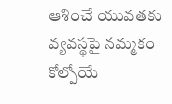ఆశించే యువతకు వ్యవస్థపై నమ్మకం కోల్పోయే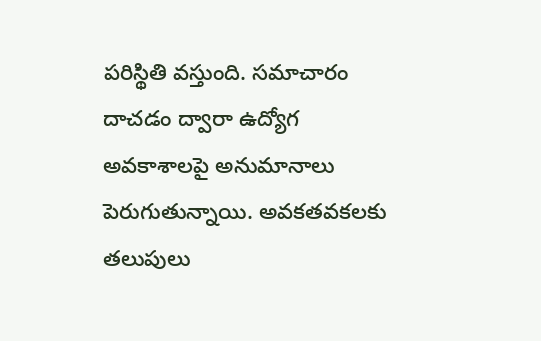పరిస్థితి వస్తుంది. సమాచారం దాచడం ద్వారా ఉద్యోగ అవకాశాలపై అనుమానాలు పెరుగుతున్నాయి. అవకతవకలకు తలుపులు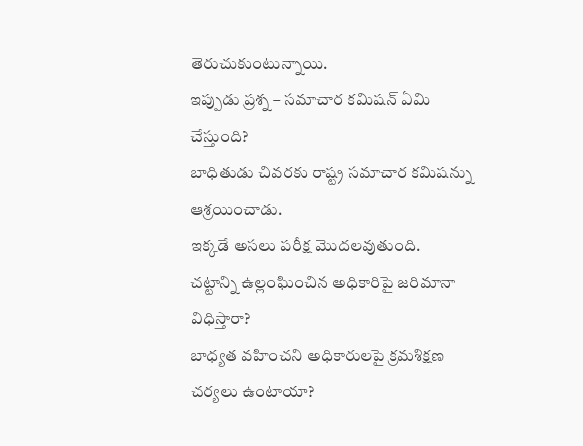తెరుచుకుంటున్నాయి.
ఇప్పుడు ప్రశ్న – సమాచార కమిషన్ ఏమి చేస్తుంది?
బాధితుడు చివరకు రాష్ట్ర సమాచార కమిషన్ను ఆశ్రయించాడు.
ఇక్కడే అసలు పరీక్ష మొదలవుతుంది.
చట్టాన్ని ఉల్లంఘించిన అధికారిపై జరిమానా విధిస్తారా?
బాధ్యత వహించని అధికారులపై క్రమశిక్షణ చర్యలు ఉంటాయా?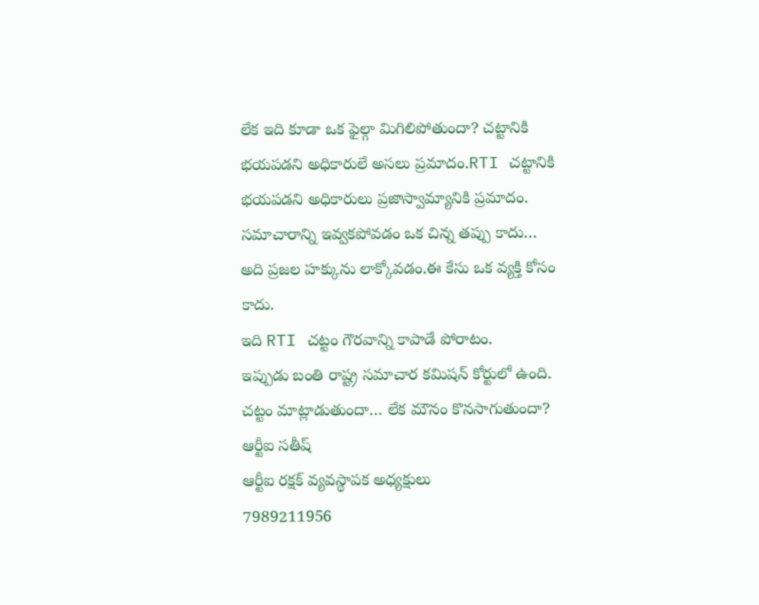లేక ఇది కూడా ఒక ఫైల్గా మిగిలిపోతుందా? చట్టానికి భయపడని అధికారులే అసలు ప్రమాదం.RTI చట్టానికి భయపడని అధికారులు ప్రజాస్వామ్యానికి ప్రమాదం. సమాచారాన్ని ఇవ్వకపోవడం ఒక చిన్న తప్పు కాదు… అది ప్రజల హక్కును లాక్కోవడం.ఈ కేసు ఒక వ్యక్తి కోసం కాదు.
ఇది RTI చట్టం గౌరవాన్ని కాపాడే పోరాటం.
ఇప్పుడు బంతి రాష్ట్ర సమాచార కమిషన్ కోర్టులో ఉంది. చట్టం మాట్లాడుతుందా… లేక మౌనం కొనసాగుతుందా?
ఆర్టీఐ సతీష్
ఆర్టీఐ రక్షక్ వ్యవస్థాపక అధ్యక్షులు
7989211956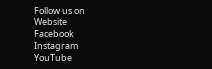Follow us on
Website
Facebook
Instagram
YouTube